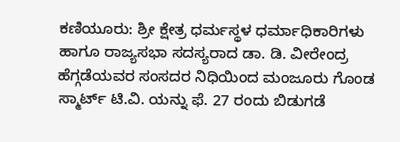ಕಣಿಯೂರು: ಶ್ರೀ ಕ್ಷೇತ್ರ ಧರ್ಮಸ್ಥಳ ಧರ್ಮಾಧಿಕಾರಿಗಳು ಹಾಗೂ ರಾಜ್ಯಸಭಾ ಸದಸ್ಯರಾದ ಡಾ. ಡಿ. ವೀರೇಂದ್ರ ಹೆಗ್ಗಡೆಯವರ ಸಂಸದರ ನಿಧಿಯಿಂದ ಮಂಜೂರು ಗೊಂಡ ಸ್ಮಾರ್ಟ್ ಟಿ.ವಿ. ಯನ್ನು ಫೆ. 27 ರಂದು ಬಿಡುಗಡೆ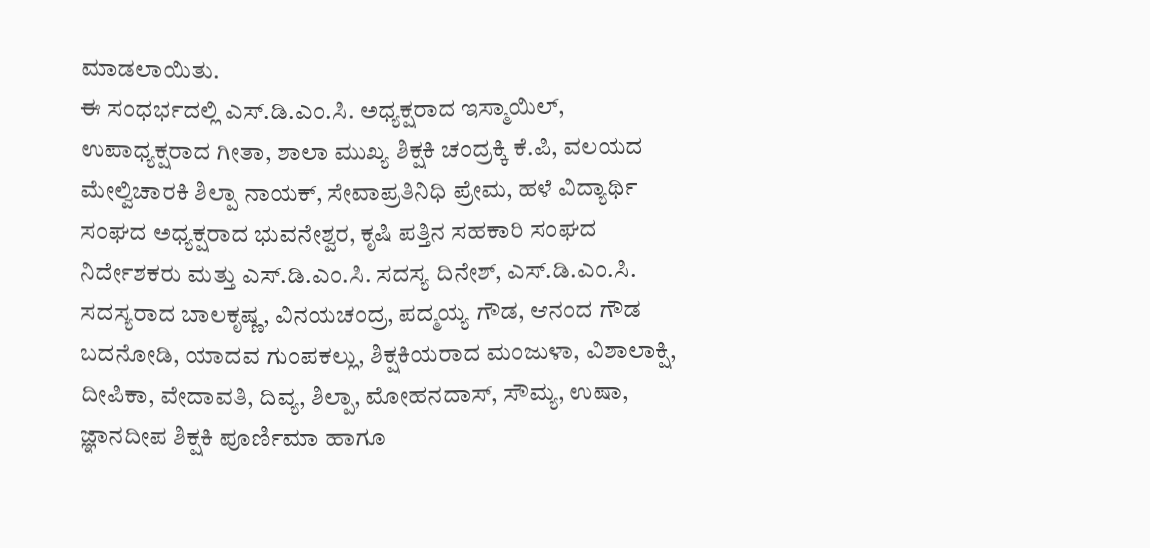ಮಾಡಲಾಯಿತು.
ಈ ಸಂಧರ್ಭದಲ್ಲಿ ಎಸ್.ಡಿ.ಎಂ.ಸಿ. ಅಧ್ಯಕ್ಷರಾದ ಇಸ್ಮಾಯಿಲ್, ಉಪಾಧ್ಯಕ್ಷರಾದ ಗೀತಾ, ಶಾಲಾ ಮುಖ್ಯ ಶಿಕ್ಷಕಿ ಚಂದ್ರಕ್ಕಿ ಕೆ.ಪಿ, ವಲಯದ ಮೇಲ್ವಿಚಾರಕಿ ಶಿಲ್ಪಾ ನಾಯಕ್, ಸೇವಾಪ್ರತಿನಿಧಿ ಪ್ರೇಮ, ಹಳೆ ವಿದ್ಯಾರ್ಥಿ ಸಂಘದ ಅಧ್ಯಕ್ಷರಾದ ಭುವನೇಶ್ವರ, ಕೃಷಿ ಪತ್ತಿನ ಸಹಕಾರಿ ಸಂಘದ ನಿರ್ದೇಶಕರು ಮತ್ತು ಎಸ್.ಡಿ.ಎಂ.ಸಿ. ಸದಸ್ಯ ದಿನೇಶ್, ಎಸ್.ಡಿ.ಎಂ.ಸಿ. ಸದಸ್ಯರಾದ ಬಾಲಕೃಷ್ಣ, ವಿನಯಚಂದ್ರ, ಪದ್ಮಯ್ಯ ಗೌಡ, ಆನಂದ ಗೌಡ ಬದನೋಡಿ, ಯಾದವ ಗುಂಪಕಲ್ಲು, ಶಿಕ್ಷಕಿಯರಾದ ಮಂಜುಳಾ, ವಿಶಾಲಾಕ್ಷಿ, ದೀಪಿಕಾ, ವೇದಾವತಿ, ದಿವ್ಯ, ಶಿಲ್ಪಾ, ಮೋಹನದಾಸ್, ಸೌಮ್ಯ, ಉಷಾ, ಜ್ಞಾನದೀಪ ಶಿಕ್ಷಕಿ ಪೂರ್ಣಿಮಾ ಹಾಗೂ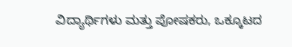ವಿದ್ಯಾರ್ಥಿಗಳು ಮತ್ತು ಪೋಷಕರು, ಒಕ್ಕೂಟದ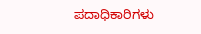ಪದಾಧಿಕಾರಿಗಳು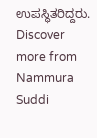ಉಪಸ್ಥಿತರಿದ್ದರು.
Discover more from Nammura Suddi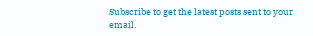Subscribe to get the latest posts sent to your email.